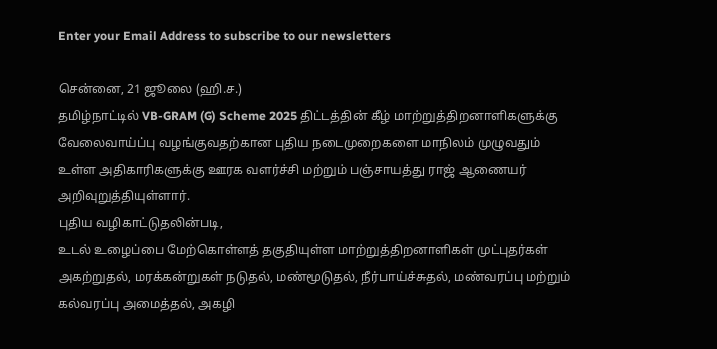Enter your Email Address to subscribe to our newsletters

சென்னை, 21 ஜூலை (ஹி.ச.)
தமிழ்நாட்டில் VB-GRAM (G) Scheme 2025 திட்டத்தின் கீழ் மாற்றுத்திறனாளிகளுக்கு வேலைவாய்ப்பு வழங்குவதற்கான புதிய நடைமுறைகளை மாநிலம் முழுவதும் உள்ள அதிகாரிகளுக்கு ஊரக வளர்ச்சி மற்றும் பஞ்சாயத்து ராஜ் ஆணையர் அறிவுறுத்தியுள்ளார்.
புதிய வழிகாட்டுதலின்படி,
உடல் உழைப்பை மேற்கொள்ளத் தகுதியுள்ள மாற்றுத்திறனாளிகள் முட்புதர்கள் அகற்றுதல், மரக்கன்றுகள் நடுதல், மண்மூடுதல், நீர்பாய்ச்சுதல், மண்வரப்பு மற்றும் கல்வரப்பு அமைத்தல், அகழி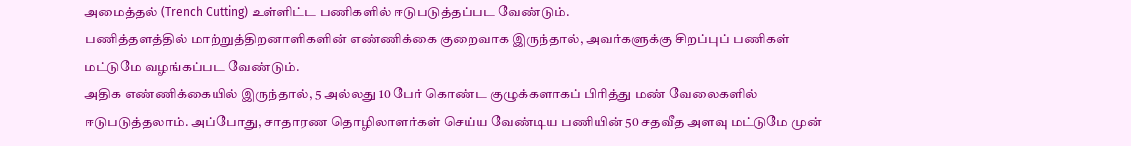அமைத்தல் (Trench Cutting) உள்ளிட்ட பணிகளில் ஈடுபடுத்தப்பட வேண்டும்.
பணித்தளத்தில் மாற்றுத்திறனாளிகளின் எண்ணிக்கை குறைவாக இருந்தால், அவர்களுக்கு சிறப்புப் பணிகள் மட்டுமே வழங்கப்பட வேண்டும்.
அதிக எண்ணிக்கையில் இருந்தால், 5 அல்லது 10 பேர் கொண்ட குழுக்களாகப் பிரித்து மண் வேலைகளில் ஈடுபடுத்தலாம். அப்போது, சாதாரண தொழிலாளர்கள் செய்ய வேண்டிய பணியின் 50 சதவீத அளவு மட்டுமே முன்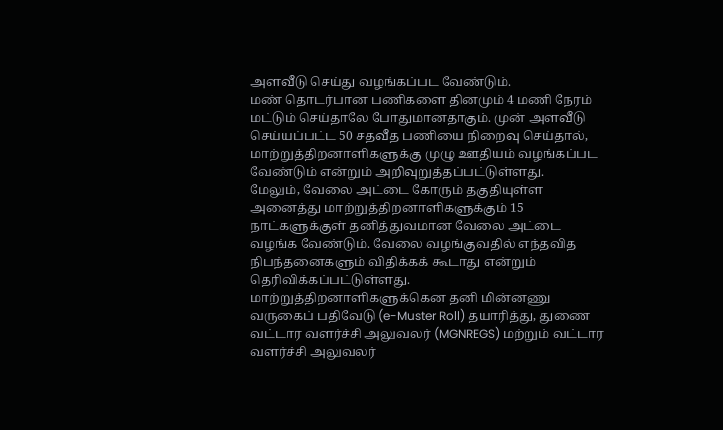அளவீடு செய்து வழங்கப்பட வேண்டும்.
மண் தொடர்பான பணிகளை தினமும் 4 மணி நேரம் மட்டும் செய்தாலே போதுமானதாகும். முன் அளவீடு செய்யப்பட்ட 50 சதவீத பணியை நிறைவு செய்தால், மாற்றுத்திறனாளிகளுக்கு முழு ஊதியம் வழங்கப்பட வேண்டும் என்றும் அறிவுறுத்தப்பட்டுள்ளது.
மேலும், வேலை அட்டை கோரும் தகுதியுள்ள அனைத்து மாற்றுத்திறனாளிகளுக்கும் 15 நாட்களுக்குள் தனித்துவமான வேலை அட்டை வழங்க வேண்டும். வேலை வழங்குவதில் எந்தவித நிபந்தனைகளும் விதிக்கக் கூடாது என்றும் தெரிவிக்கப்பட்டுள்ளது.
மாற்றுத்திறனாளிகளுக்கென தனி மின்னணு வருகைப் பதிவேடு (e-Muster Roll) தயாரித்து, துணை வட்டார வளர்ச்சி அலுவலர் (MGNREGS) மற்றும் வட்டார வளர்ச்சி அலுவலர்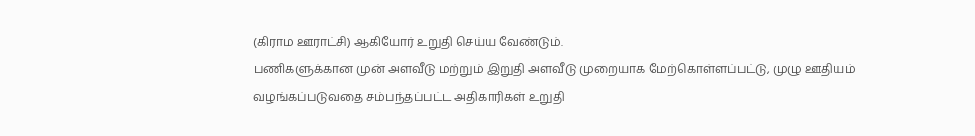(கிராம ஊராட்சி) ஆகியோர் உறுதி செய்ய வேண்டும்.
பணிகளுக்கான முன் அளவீடு மற்றும் இறுதி அளவீடு முறையாக மேற்கொள்ளப்பட்டு, முழு ஊதியம் வழங்கப்படுவதை சம்பந்தப்பட்ட அதிகாரிகள் உறுதி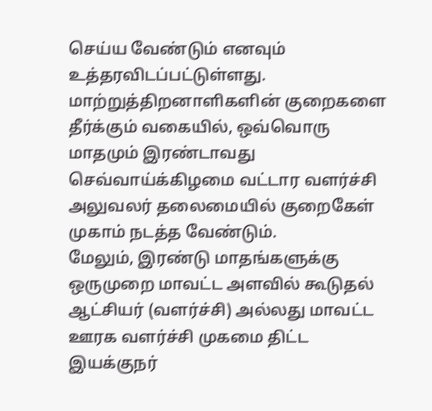செய்ய வேண்டும் எனவும் உத்தரவிடப்பட்டுள்ளது.
மாற்றுத்திறனாளிகளின் குறைகளை தீர்க்கும் வகையில், ஒவ்வொரு மாதமும் இரண்டாவது செவ்வாய்க்கிழமை வட்டார வளர்ச்சி அலுவலர் தலைமையில் குறைகேள் முகாம் நடத்த வேண்டும்.
மேலும், இரண்டு மாதங்களுக்கு ஒருமுறை மாவட்ட அளவில் கூடுதல் ஆட்சியர் (வளர்ச்சி) அல்லது மாவட்ட ஊரக வளர்ச்சி முகமை திட்ட இயக்குநர்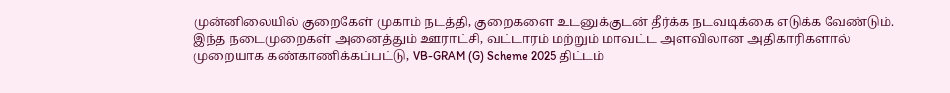முன்னிலையில் குறைகேள் முகாம் நடத்தி, குறைகளை உடனுக்குடன் தீர்க்க நடவடிக்கை எடுக்க வேண்டும்.
இந்த நடைமுறைகள் அனைத்தும் ஊராட்சி, வட்டாரம் மற்றும் மாவட்ட அளவிலான அதிகாரிகளால் முறையாக கண்காணிக்கப்பட்டு, VB-GRAM (G) Scheme 2025 திட்டம்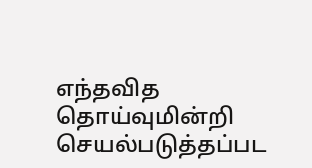எந்தவித தொய்வுமின்றி செயல்படுத்தப்பட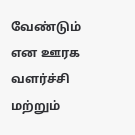வேண்டும் என ஊரக வளர்ச்சி மற்றும்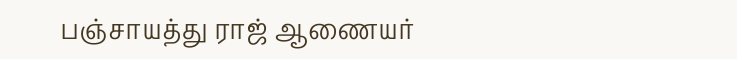பஞ்சாயத்து ராஜ் ஆணையர்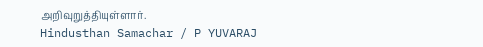அறிவுறுத்தியுள்ளார்.
Hindusthan Samachar / P YUVARAJ